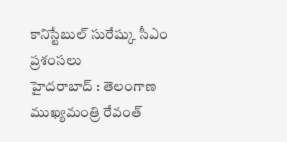కానిస్టేబుల్ సురేష్కు సీఎం ప్రశంసలు
హైదరాబాద్ : తెలంగాణ ముఖ్యమంత్రి రేవంత్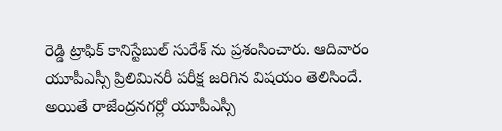రెడ్డి ట్రాఫిక్ కానిస్టేబుల్ సురేశ్ ను ప్రశంసించారు. ఆదివారం యూపీఎస్సీ ప్రిలిమినరీ పరీక్ష జరిగిన విషయం తెలిసిందే. అయితే రాజేంద్రనగర్లో యూపీఎస్సీ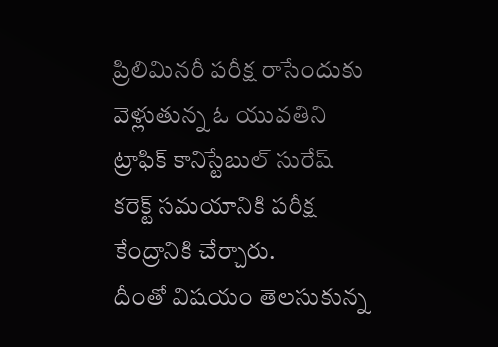ప్రిలిమినరీ పరీక్ష రాసేందుకు వెళ్లుతున్న ఓ యువతిని ట్రాఫిక్ కానిస్టేబుల్ సురేష్ కరెక్ట్ సమయానికి పరీక్ష కేంద్రానికి చేర్చారు.
దీంతో విషయం తెలసుకున్న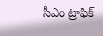సీఎం ట్రాఫిక్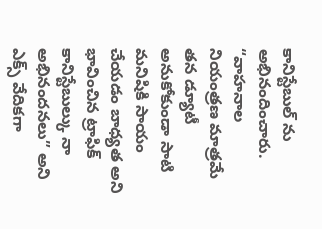కానిస్టేబుల్ ను అభినందించారు. “వాహనాల నియంత్రణ మాత్రమే తన డ్యూటీ అనుకోకుండా సాటి మనిషికి సాయం చేయడం బాధ్యత అని భావించిన ట్రాఫిక్ కానిస్టేబుల్కు నా అభినందనలు” అని ఎక్స్ వేదికగా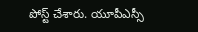పోస్ట్ చేశారు. యూపీఎస్సీ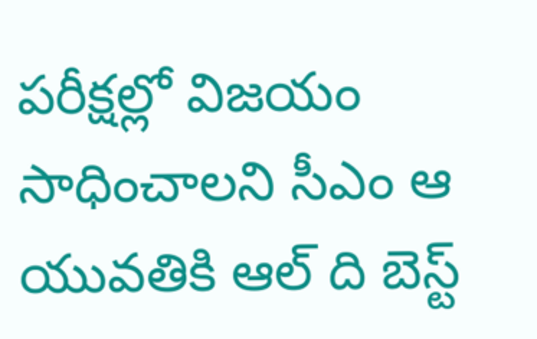పరీక్షల్లో విజయం సాధించాలని సీఎం ఆ యువతికి ఆల్ ది బెస్ట్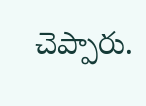చెప్పారు.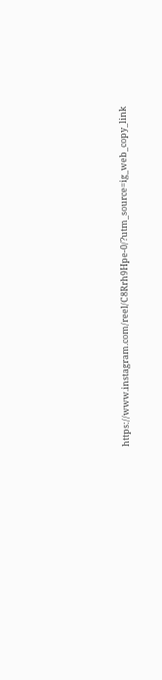https://www.instagram.com/reel/C8Rrh9Hpe-0/?utm_source=ig_web_copy_link